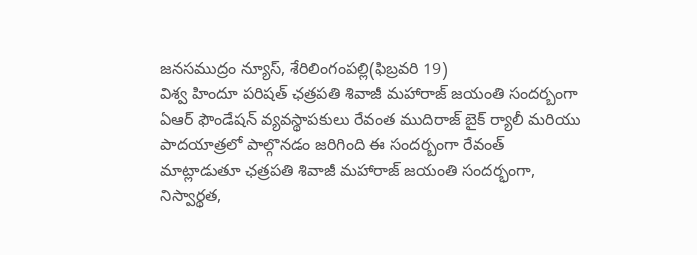జనసముద్రం న్యూస్, శేరిలింగంపల్లి(ఫిబ్రవరి 19)
విశ్వ హిందూ పరిషత్ ఛత్రపతి శివాజీ మహారాజ్ జయంతి సందర్బంగా ఏఆర్ ఫౌండేషన్ వ్యవస్థాపకులు రేవంత ముదిరాజ్ బైక్ ర్యాలీ మరియు పాదయాత్రలో పాల్గొనడం జరిగింది ఈ సందర్బంగా రేవంత్ మాట్లాడుతూ ఛత్రపతి శివాజీ మహారాజ్ జయంతి సందర్భంగా, నిస్వార్థత,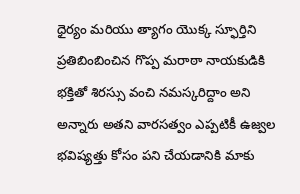ధైర్యం మరియు త్యాగం యొక్క స్ఫూర్తిని ప్రతిబింబించిన గొప్ప మరాఠా నాయకుడికి భక్తితో శిరస్సు వంచి నమస్కరిద్దాం అని అన్నారు అతని వారసత్వం ఎప్పటికీ ఉజ్వల భవిష్యత్తు కోసం పని చేయడానికి మాకు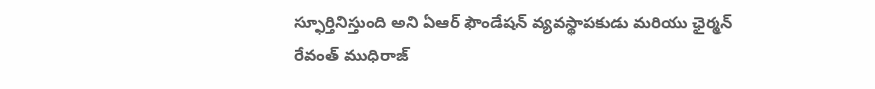స్ఫూర్తినిస్తుంది అని ఏఆర్ ఫౌండేషన్ వ్యవస్థాపకుడు మరియు ఛైర్మన్ రేవంత్ ముధిరాజ్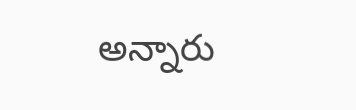అన్నారు